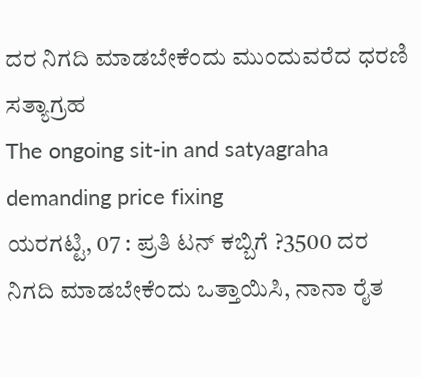ದರ ನಿಗದಿ ಮಾಡಬೇಕೆಂದು ಮುಂದುವರೆದ ಧರಣಿ ಸತ್ಯಾಗ್ರಹ
The ongoing sit-in and satyagraha demanding price fixing
ಯರಗಟ್ಟಿ, 07 : ಪ್ರತಿ ಟನ್ ಕಬ್ಬಿಗೆ ?3500 ದರ ನಿಗದಿ ಮಾಡಬೇಕೆಂದು ಒತ್ತಾಯಿಸಿ, ನಾನಾ ರೈತ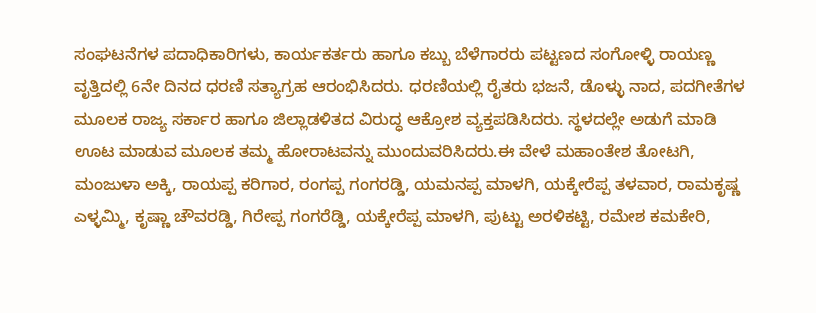ಸಂಘಟನೆಗಳ ಪದಾಧಿಕಾರಿಗಳು, ಕಾರ್ಯಕರ್ತರು ಹಾಗೂ ಕಬ್ಬು ಬೆಳೆಗಾರರು ಪಟ್ಟಣದ ಸಂಗೋಳ್ಳಿ ರಾಯಣ್ಣ ವೃತ್ತಿದಲ್ಲಿ 6ನೇ ದಿನದ ಧರಣಿ ಸತ್ಯಾಗ್ರಹ ಆರಂಭಿಸಿದರು. ಧರಣಿಯಲ್ಲಿ ರೈತರು ಭಜನೆ, ಡೊಳ್ಳು ನಾದ, ಪದಗೀತೆಗಳ ಮೂಲಕ ರಾಜ್ಯ ಸರ್ಕಾರ ಹಾಗೂ ಜಿಲ್ಲಾಡಳಿತದ ವಿರುದ್ಧ ಆಕ್ರೋಶ ವ್ಯಕ್ತಪಡಿಸಿದರು. ಸ್ಥಳದಲ್ಲೇ ಅಡುಗೆ ಮಾಡಿ ಊಟ ಮಾಡುವ ಮೂಲಕ ತಮ್ಮ ಹೋರಾಟವನ್ನು ಮುಂದುವರಿಸಿದರು.ಈ ವೇಳೆ ಮಹಾಂತೇಶ ತೋಟಗಿ, ಮಂಜುಳಾ ಅಕ್ಕಿ, ರಾಯಪ್ಪ ಕರಿಗಾರ, ರಂಗಪ್ಪ ಗಂಗರಡ್ಡಿ, ಯಮನಪ್ಪ ಮಾಳಗಿ, ಯಕ್ಕೇರೆಪ್ಪ ತಳವಾರ, ರಾಮಕೃಷ್ಣ ಎಳ್ಳಮ್ಮಿ, ಕೃಷ್ಣಾ ಚೌವರಡ್ಡಿ, ಗಿರೇಪ್ಪ ಗಂಗರೆಡ್ಡಿ, ಯಕ್ಕೇರೆಪ್ಪ ಮಾಳಗಿ, ಪುಟ್ಟು ಅರಳಿಕಟ್ಟಿ, ರಮೇಶ ಕಮಕೇರಿ,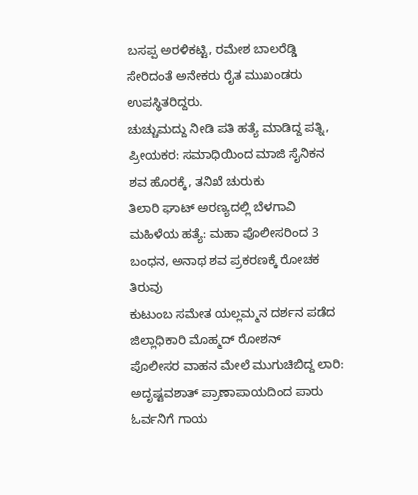ಬಸಪ್ಪ ಅರಳಿಕಟ್ಟಿ, ರಮೇಶ ಬಾಲರೆಡ್ಡಿ ಸೇರಿದಂತೆ ಅನೇಕರು ರೈತ ಮುಖಂಡರು ಉಪಸ್ಥಿತರಿದ್ದರು.
ಚುಚ್ಚುಮದ್ದು ನೀಡಿ ಪತಿ ಹತ್ಯೆ ಮಾಡಿದ್ದ ಪತ್ನಿ, ಪ್ರೀಯಕರ: ಸಮಾಧಿಯಿಂದ ಮಾಜಿ ಸೈನಿಕನ ಶವ ಹೊರಕ್ಕೆ, ತನಿಖೆ ಚುರುಕು
ತಿಲಾರಿ ಘಾಟ್ ಅರಣ್ಯದಲ್ಲಿ ಬೆಳಗಾವಿ ಮಹಿಳೆಯ ಹತ್ಯೆ: ಮಹಾ ಪೊಲೀಸರಿಂದ 3 ಬಂಧನ, ಅನಾಥ ಶವ ಪ್ರಕರಣಕ್ಕೆ ರೋಚಕ ತಿರುವು
ಕುಟುಂಬ ಸಮೇತ ಯಲ್ಲಮ್ಮನ ದರ್ಶನ ಪಡೆದ ಜಿಲ್ಲಾಧಿಕಾರಿ ಮೊಹ್ಮದ್ ರೋಶನ್
ಪೊಲೀಸರ ವಾಹನ ಮೇಲೆ ಮುಗುಚಿಬಿದ್ದ ಲಾರಿ: ಅದೃಷ್ಟವಶಾತ್ ಪ್ರಾಣಾಪಾಯದಿಂದ ಪಾರು ಓರ್ವನಿಗೆ ಗಾಯ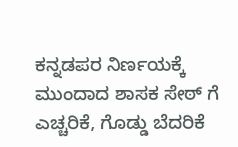ಕನ್ನಡಪರ ನಿರ್ಣಯಕ್ಕೆ ಮುಂದಾದ ಶಾಸಕ ಸೇಠ್ ಗೆ ಎಚ್ಚರಿಕೆ, ಗೊಡ್ಡು ಬೆದರಿಕೆ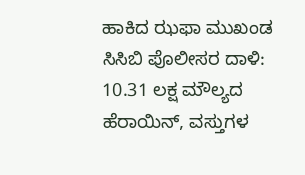ಹಾಕಿದ ಝಫಾ ಮುಖಂಡ
ಸಿಸಿಬಿ ಪೊಲೀಸರ ದಾಳಿ: 10.31 ಲಕ್ಷ ಮೌಲ್ಯದ ಹೆರಾಯಿನ್, ವಸ್ತುಗಳ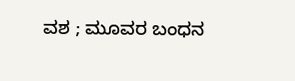ವಶ ; ಮೂವರ ಬಂಧನ